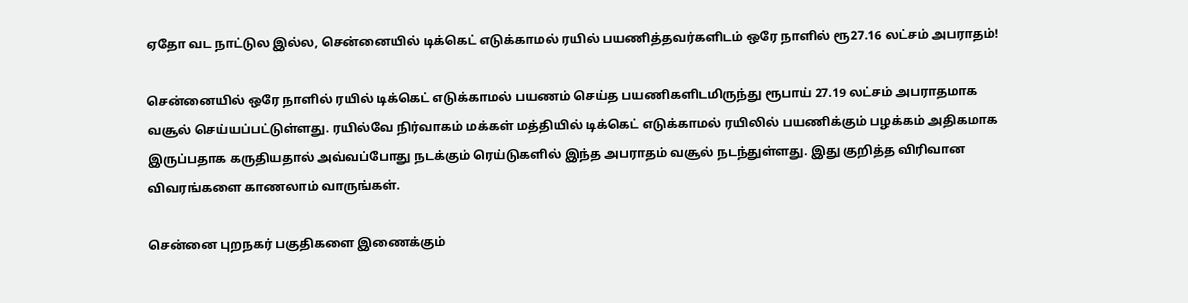ஏதோ வட நாட்டுல இல்ல, சென்னையில் டிக்கெட் எடுக்காமல் ரயில் பயணித்தவர்களிடம் ஒரே நாளில் ரூ27.16 லட்சம் அபராதம்!

சென்னையில் ஒரே நாளில் ரயில் டிக்கெட் எடுக்காமல் பயணம் செய்த பயணிகளிடமிருந்து ரூபாய் 27.19 லட்சம் அபராதமாக வசூல் செய்யப்பட்டுள்ளது. ரயில்வே நிர்வாகம் மக்கள் மத்தியில் டிக்கெட் எடுக்காமல் ரயிலில் பயணிக்கும் பழக்கம் அதிகமாக இருப்பதாக கருதியதால் அவ்வப்போது நடக்கும் ரெய்டுகளில் இந்த அபராதம் வசூல் நடந்துள்ளது. இது குறித்த விரிவான விவரங்களை காணலாம் வாருங்கள்.

சென்னை புறநகர் பகுதிகளை இணைக்கும்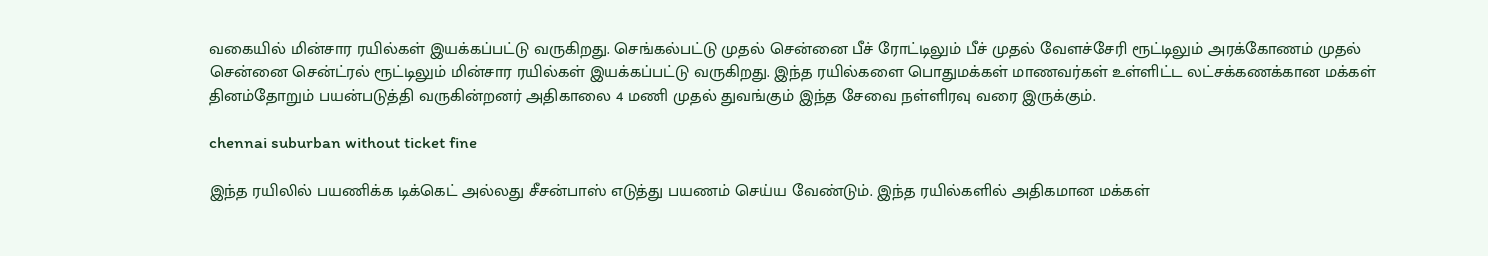வகையில் மின்சார ரயில்கள் இயக்கப்பட்டு வருகிறது. செங்கல்பட்டு முதல் சென்னை பீச் ரோட்டிலும் பீச் முதல் வேளச்சேரி ரூட்டிலும் அரக்கோணம் முதல் சென்னை சென்ட்ரல் ரூட்டிலும் மின்சார ரயில்கள் இயக்கப்பட்டு வருகிறது. இந்த ரயில்களை பொதுமக்கள் மாணவர்கள் உள்ளிட்ட லட்சக்கணக்கான மக்கள் தினம்தோறும் பயன்படுத்தி வருகின்றனர் அதிகாலை 4 மணி முதல் துவங்கும் இந்த சேவை நள்ளிரவு வரை இருக்கும்.

chennai suburban without ticket fine

இந்த ரயிலில் பயணிக்க டிக்கெட் அல்லது சீசன்பாஸ் எடுத்து பயணம் செய்ய வேண்டும். இந்த ரயில்களில் அதிகமான மக்கள்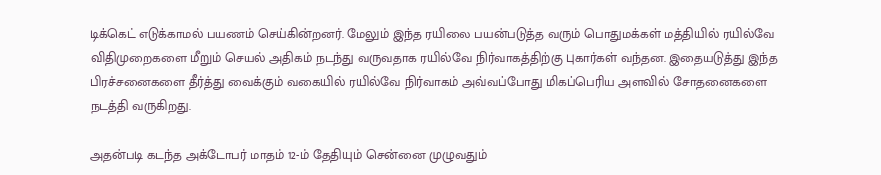டிக்கெட் எடுக்காமல் பயணம் செய்கின்றனர். மேலும் இந்த ரயிலை பயன்படுத்த வரும் பொதுமக்கள் மத்தியில் ரயில்வே விதிமுறைகளை மீறும் செயல் அதிகம் நடந்து வருவதாக ரயில்வே நிர்வாகத்திற்கு புகார்கள் வந்தன. இதையடுத்து இந்த பிரச்சனைகளை தீர்த்து வைக்கும் வகையில் ரயில்வே நிர்வாகம் அவ்வப்போது மிகப்பெரிய அளவில் சோதனைகளை நடத்தி வருகிறது.

அதன்படி கடந்த அக்டோபர் மாதம் 12-ம் தேதியும் சென்னை முழுவதும்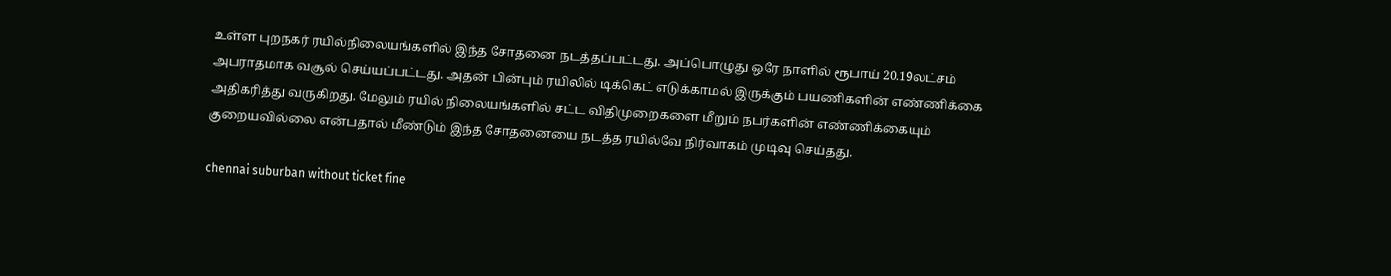உள்ள புறநகர் ரயில்நிலையங்களில் இந்த சோதனை நடத்தப்பட்டது. அப்பொழுது ஒரே நாளில் ரூபாய் 20.19லட்சம் அபராதமாக வசூல் செய்யப்பட்டது. அதன் பின்பும் ரயிலில் டிக்கெட் எடுக்காமல் இருக்கும் பயணிகளின் எண்ணிக்கை அதிகரித்து வருகிறது. மேலும் ரயில் நிலையங்களில் சட்ட விதிமுறைகளை மீறும் நபர்களின் எண்ணிக்கையும் குறையவில்லை என்பதால் மீண்டும் இந்த சோதனையை நடத்த ரயில்வே நிர்வாகம் முடிவு செய்தது.

chennai suburban without ticket fine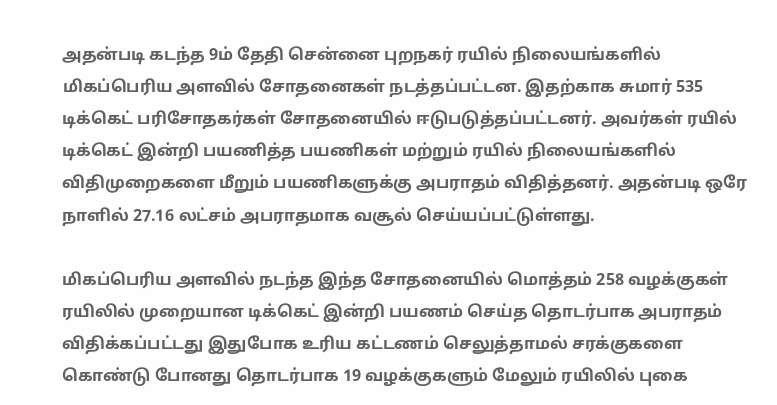அதன்படி கடந்த 9ம் தேதி சென்னை புறநகர் ரயில் நிலையங்களில் மிகப்பெரிய அளவில் சோதனைகள் நடத்தப்பட்டன. இதற்காக சுமார் 535 டிக்கெட் பரிசோதகர்கள் சோதனையில் ஈடுபடுத்தப்பட்டனர். அவர்கள் ரயில் டிக்கெட் இன்றி பயணித்த பயணிகள் மற்றும் ரயில் நிலையங்களில் விதிமுறைகளை மீறும் பயணிகளுக்கு அபராதம் விதித்தனர். அதன்படி ஒரே நாளில் 27.16 லட்சம் அபராதமாக வசூல் செய்யப்பட்டுள்ளது.

மிகப்பெரிய அளவில் நடந்த இந்த சோதனையில் மொத்தம் 258 வழக்குகள் ரயிலில் முறையான டிக்கெட் இன்றி பயணம் செய்த தொடர்பாக அபராதம் விதிக்கப்பட்டது இதுபோக உரிய கட்டணம் செலுத்தாமல் சரக்குகளை கொண்டு போனது தொடர்பாக 19 வழக்குகளும் மேலும் ரயிலில் புகை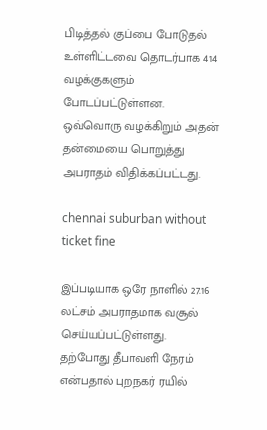பிடித்தல் குப்பை போடுதல் உள்ளிட்டவை தொடர்பாக 414 வழக்குகளும் போடப்பட்டுள்ளன. ஒவ்வொரு வழக்கிறும் அதன் தன்மையை பொறுத்து அபராதம் விதிக்கப்பட்டது.

chennai suburban without ticket fine

இப்படியாக ஒரே நாளில் 27.16 லட்சம் அபராதமாக வசூல் செய்யப்பட்டுள்ளது. தற்போது தீபாவளி நேரம் என்பதால் புறநகர் ரயில்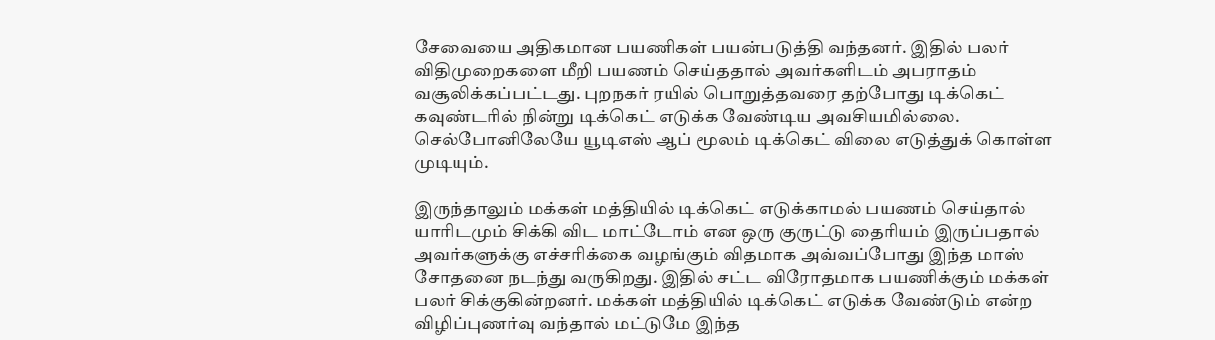சேவையை அதிகமான பயணிகள் பயன்படுத்தி வந்தனர். இதில் பலர் விதிமுறைகளை மீறி பயணம் செய்ததால் அவர்களிடம் அபராதம் வசூலிக்கப்பட்டது. புறநகர் ரயில் பொறுத்தவரை தற்போது டிக்கெட் கவுண்டரில் நின்று டிக்கெட் எடுக்க வேண்டிய அவசியமில்லை. செல்போனிலேயே யூடிஎஸ் ஆப் மூலம் டிக்கெட் விலை எடுத்துக் கொள்ள முடியும்.

இருந்தாலும் மக்கள் மத்தியில் டிக்கெட் எடுக்காமல் பயணம் செய்தால் யாரிடமும் சிக்கி விட மாட்டோம் என ஒரு குருட்டு தைரியம் இருப்பதால் அவர்களுக்கு எச்சரிக்கை வழங்கும் விதமாக அவ்வப்போது இந்த மாஸ் சோதனை நடந்து வருகிறது. இதில் சட்ட விரோதமாக பயணிக்கும் மக்கள் பலர் சிக்குகின்றனர். மக்கள் மத்தியில் டிக்கெட் எடுக்க வேண்டும் என்ற விழிப்புணர்வு வந்தால் மட்டுமே இந்த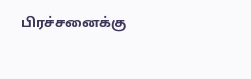பிரச்சனைக்கு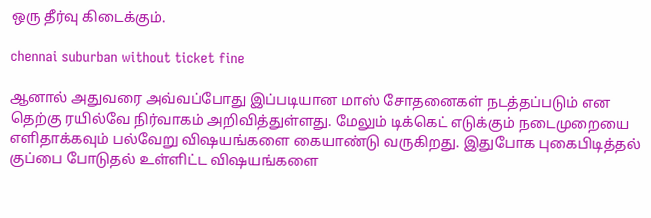ஒரு தீர்வு கிடைக்கும்.

chennai suburban without ticket fine

ஆனால் அதுவரை அவ்வப்போது இப்படியான மாஸ் சோதனைகள் நடத்தப்படும் என தெற்கு ரயில்வே நிர்வாகம் அறிவித்துள்ளது. மேலும் டிக்கெட் எடுக்கும் நடைமுறையை எளிதாக்கவும் பல்வேறு விஷயங்களை கையாண்டு வருகிறது. இதுபோக புகைபிடித்தல் குப்பை போடுதல் உள்ளிட்ட விஷயங்களை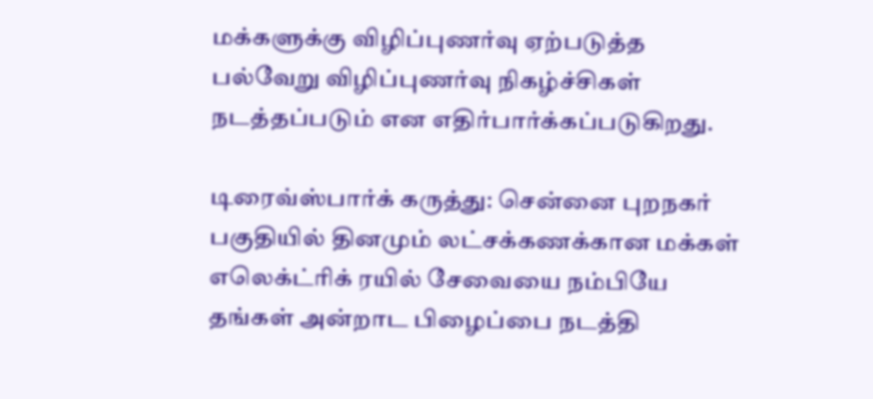மக்களுக்கு விழிப்புணர்வு ஏற்படுத்த பல்வேறு விழிப்புணர்வு நிகழ்ச்சிகள் நடத்தப்படும் என எதிர்பார்க்கப்படுகிறது.

டிரைவ்ஸ்பார்க் கருத்து: சென்னை புறநகர் பகுதியில் தினமும் லட்சக்கணக்கான மக்கள் எலெக்ட்ரிக் ரயில் சேவையை நம்பியே தங்கள் அன்றாட பிழைப்பை நடத்தி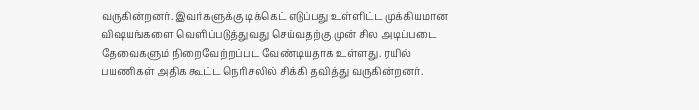வருகின்றனர். இவர்களுக்கு டிக்கெட் எடுப்பது உள்ளிட்ட முக்கியமான விஷயங்களை வெளிப்படுத்துவது செய்வதற்கு முன் சில அடிப்படை தேவைகளும் நிறைவேற்றப்பட வேண்டியதாக உள்ளது. ரயில் பயணிகள் அதிக கூட்ட நெரிசலில் சிக்கி தவித்து வருகின்றனர்.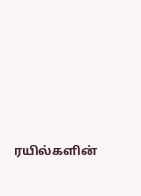ரயில்களின்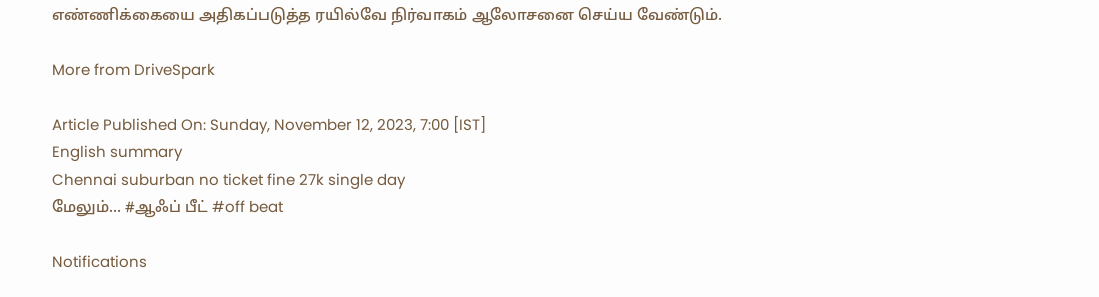எண்ணிக்கையை அதிகப்படுத்த ரயில்வே நிர்வாகம் ஆலோசனை செய்ய வேண்டும்.

More from DriveSpark

Article Published On: Sunday, November 12, 2023, 7:00 [IST]
English summary
Chennai suburban no ticket fine 27k single day
மேலும்... #ஆஃப் பீட் #off beat

Notifications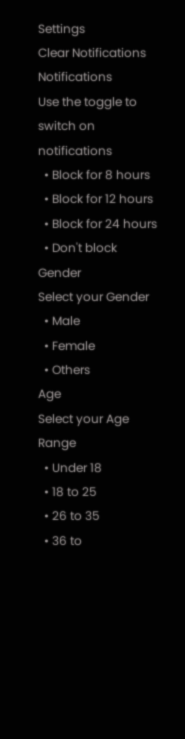Settings
Clear Notifications
Notifications
Use the toggle to switch on notifications
  • Block for 8 hours
  • Block for 12 hours
  • Block for 24 hours
  • Don't block
Gender
Select your Gender
  • Male
  • Female
  • Others
Age
Select your Age Range
  • Under 18
  • 18 to 25
  • 26 to 35
  • 36 to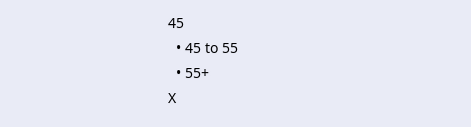45
  • 45 to 55
  • 55+
X